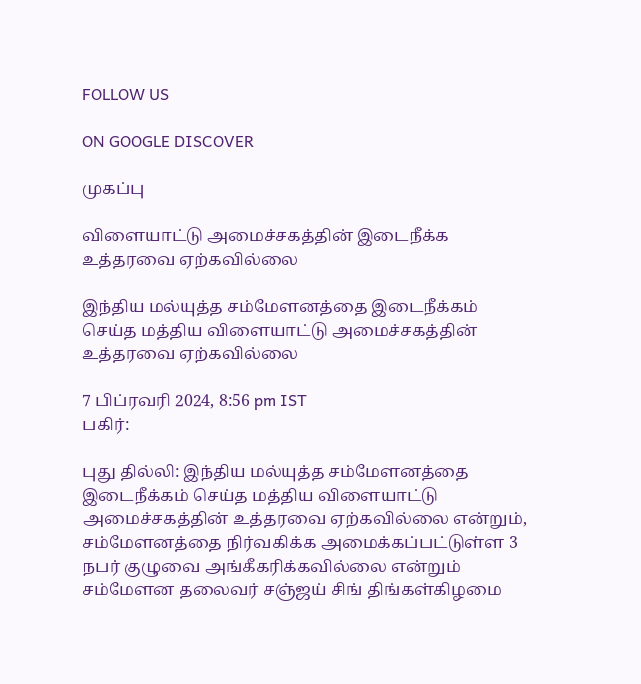FOLLOW US

ON GOOGLE DISCOVER

முகப்பு

விளையாட்டு அமைச்சகத்தின் இடைநீக்க உத்தரவை ஏற்கவில்லை

இந்திய மல்யுத்த சம்மேளனத்தை இடைநீக்கம் செய்த மத்திய விளையாட்டு அமைச்சகத்தின் உத்தரவை ஏற்கவில்லை

7 பிப்ரவரி 2024, 8:56 pm IST
பகிர்:

புது தில்லி: இந்திய மல்யுத்த சம்மேளனத்தை இடைநீக்கம் செய்த மத்திய விளையாட்டு அமைச்சகத்தின் உத்தரவை ஏற்கவில்லை என்றும், சம்மேளனத்தை நிர்வகிக்க அமைக்கப்பட்டுள்ள 3 நபர் குழுவை அங்கீகரிக்கவில்லை என்றும் சம்மேளன தலைவர் சஞ்ஜய் சிங் திங்கள்கிழமை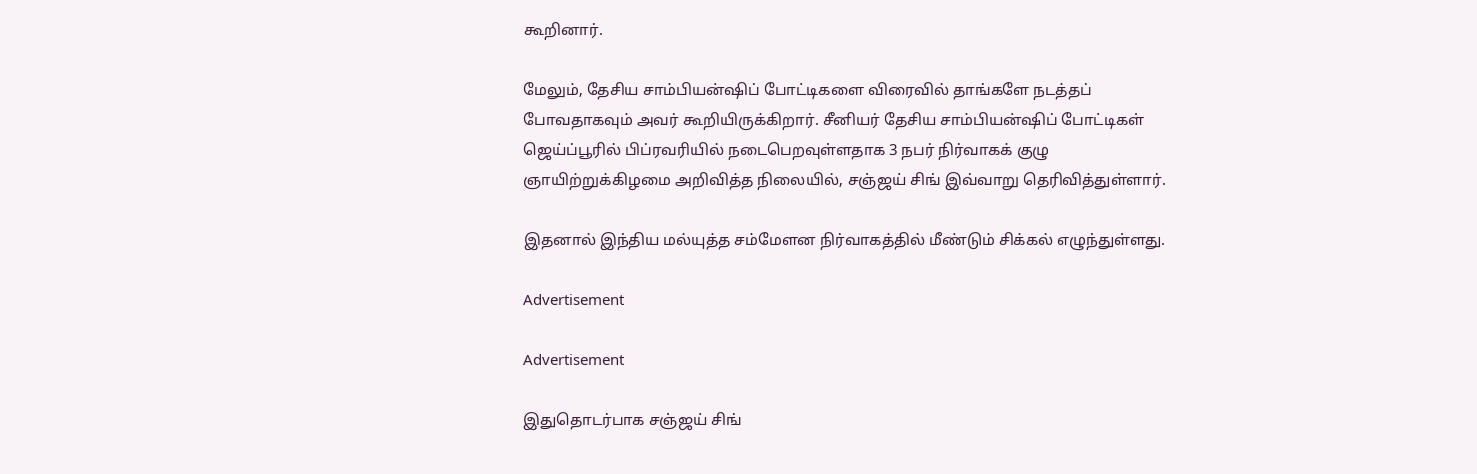கூறினார்.

மேலும், தேசிய சாம்பியன்ஷிப் போட்டிகளை விரைவில் தாங்களே நடத்தப் போவதாகவும் அவர் கூறியிருக்கிறார். சீனியர் தேசிய சாம்பியன்ஷிப் போட்டிகள் ஜெய்ப்பூரில் பிப்ரவரியில் நடைபெறவுள்ளதாக 3 நபர் நிர்வாகக் குழு ஞாயிற்றுக்கிழமை அறிவித்த நிலையில், சஞ்ஜய் சிங் இவ்வாறு தெரிவித்துள்ளார்.

இதனால் இந்திய மல்யுத்த சம்மேளன நிர்வாகத்தில் மீண்டும் சிக்கல் எழுந்துள்ளது.

Advertisement

Advertisement

இதுதொடர்பாக சஞ்ஜய் சிங்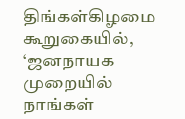திங்கள்கிழமை கூறுகையில், ‘ஜனநாயக முறையில் நாங்கள்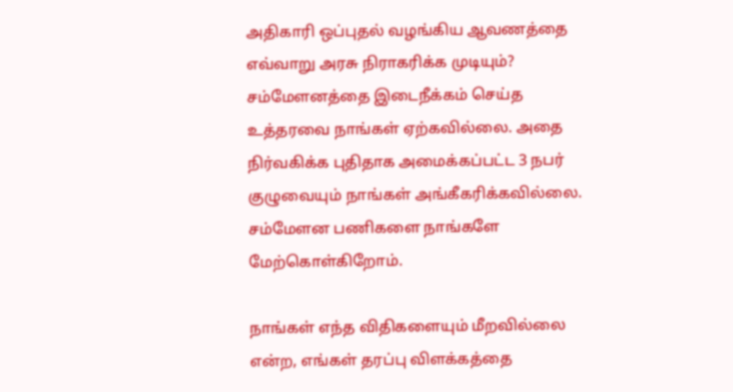அதிகாரி ஒப்புதல் வழங்கிய ஆவணத்தை எவ்வாறு அரசு நிராகரிக்க முடியும்? சம்மேளனத்தை இடைநீக்கம் செய்த உத்தரவை நாங்கள் ஏற்கவில்லை. அதை நிர்வகிக்க புதிதாக அமைக்கப்பட்ட 3 நபர் குழுவையும் நாங்கள் அங்கீகரிக்கவில்லை. சம்மேளன பணிகளை நாங்களே மேற்கொள்கிறோம்.

நாங்கள் எந்த விதிகளையும் மீறவில்லை என்ற, எங்கள் தரப்பு விளக்கத்தை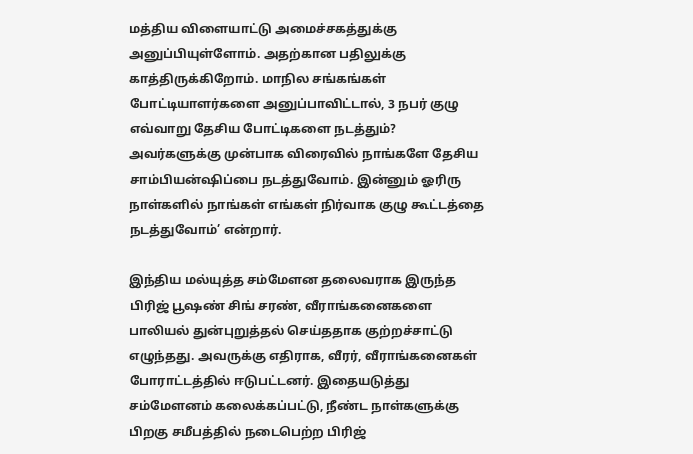மத்திய விளையாட்டு அமைச்சகத்துக்கு அனுப்பியுள்ளோம். அதற்கான பதிலுக்கு காத்திருக்கிறோம். மாநில சங்கங்கள் போட்டியாளர்களை அனுப்பாவிட்டால், 3 நபர் குழு எவ்வாறு தேசிய போட்டிகளை நடத்தும்? அவர்களுக்கு முன்பாக விரைவில் நாங்களே தேசிய சாம்பியன்ஷிப்பை நடத்துவோம். இன்னும் ஓரிரு நாள்களில் நாங்கள் எங்கள் நிர்வாக குழு கூட்டத்தை நடத்துவோம்’ என்றார்.

இந்திய மல்யுத்த சம்மேளன தலைவராக இருந்த பிரிஜ் பூஷண் சிங் சரண், வீராங்கனைகளை பாலியல் துன்புறுத்தல் செய்ததாக குற்றச்சாட்டு எழுந்தது. அவருக்கு எதிராக, வீரர், வீராங்கனைகள் போராட்டத்தில் ஈடுபட்டனர். இதையடுத்து சம்மேளனம் கலைக்கப்பட்டு, நீண்ட நாள்களுக்கு பிறகு சமீபத்தில் நடைபெற்ற பிரிஜ்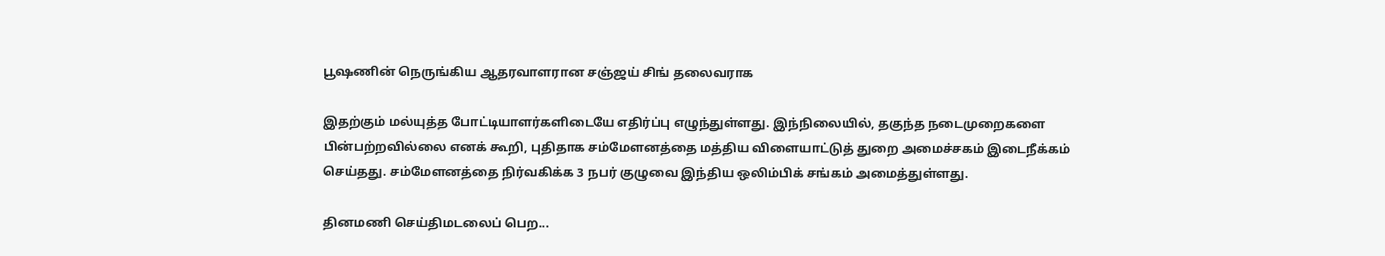பூஷணின் நெருங்கிய ஆதரவாளரான சஞ்ஜய் சிங் தலைவராக

இதற்கும் மல்யுத்த போட்டியாளர்களிடையே எதிர்ப்பு எழுந்துள்ளது. இந்நிலையில், தகுந்த நடைமுறைகளை பின்பற்றவில்லை எனக் கூறி, புதிதாக சம்மேளனத்தை மத்திய விளையாட்டுத் துறை அமைச்சகம் இடைநீக்கம் செய்தது. சம்மேளனத்தை நிர்வகிக்க 3 நபர் குழுவை இந்திய ஒலிம்பிக் சங்கம் அமைத்துள்ளது.

தினமணி செய்திமடலைப் பெற...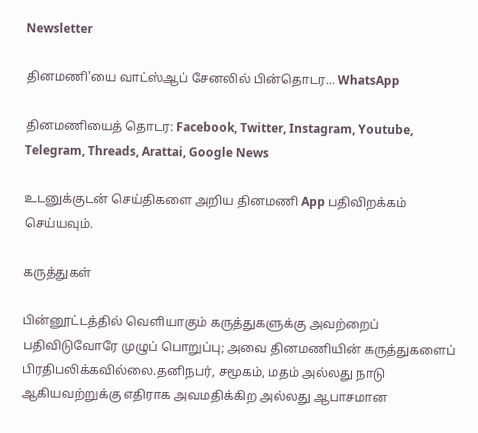Newsletter

தினமணி'யை வாட்ஸ்ஆப் சேனலில் பின்தொடர... WhatsApp

தினமணியைத் தொடர: Facebook, Twitter, Instagram, Youtube, Telegram, Threads, Arattai, Google News

உடனுக்குடன் செய்திகளை அறிய தினமணி App பதிவிறக்கம் செய்யவும்.

கருத்துகள்

பின்னூட்டத்தில் வெளியாகும் கருத்துகளுக்கு அவற்றைப் பதிவிடுவோரே முழுப் பொறுப்பு; அவை தினமணியின் கருத்துகளைப் பிரதிபலிக்கவில்லை.தனிநபர், சமூகம், மதம் அல்லது நாடு ஆகியவற்றுக்கு எதிராக அவமதிக்கிற அல்லது ஆபாசமான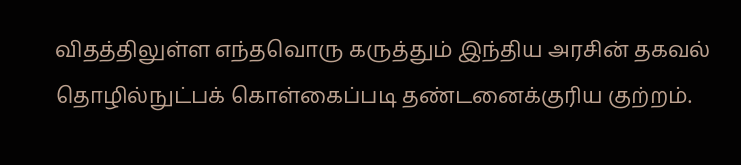விதத்திலுள்ள எந்தவொரு கருத்தும் இந்திய அரசின் தகவல் தொழில்நுட்பக் கொள்கைப்படி தண்டனைக்குரிய குற்றம்.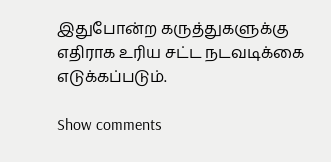இதுபோன்ற கருத்துகளுக்கு எதிராக உரிய சட்ட நடவடிக்கை எடுக்கப்படும்.

Show comments